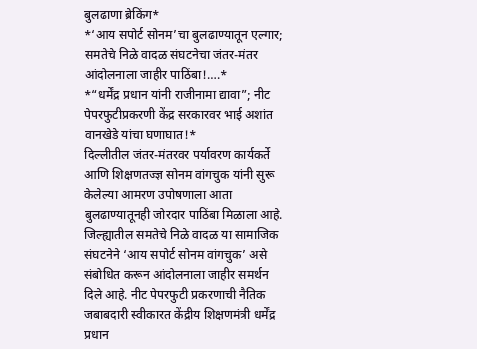बुलढाणा ब्रेकिंग*
*‘आय सपोर्ट सोनम’चा बुलढाण्यातून एल्गार; समतेचे निळे वादळ संघटनेचा जंतर-मंतर आंदोलनाला जाहीर पाठिंबा!….*
*“धर्मेंद्र प्रधान यांनी राजीनामा द्यावा”; नीट पेपरफुटीप्रकरणी केंद्र सरकारवर भाई अशांत वानखेडे यांचा घणाघात!*
दिल्लीतील जंतर-मंतरवर पर्यावरण कार्यकर्ते आणि शिक्षणतज्ज्ञ सोनम वांगचुक यांनी सुरू केलेल्या आमरण उपोषणाला आता बुलढाण्यातूनही जोरदार पाठिंबा मिळाला आहे. जिल्ह्यातील समतेचे निळे वादळ या सामाजिक संघटनेने ‘आय सपोर्ट सोनम वांगचुक’ असे संबोधित करून आंदोलनाला जाहीर समर्थन दिले आहे. नीट पेपरफुटी प्रकरणाची नैतिक जबाबदारी स्वीकारत केंद्रीय शिक्षणमंत्री धर्मेंद्र प्रधान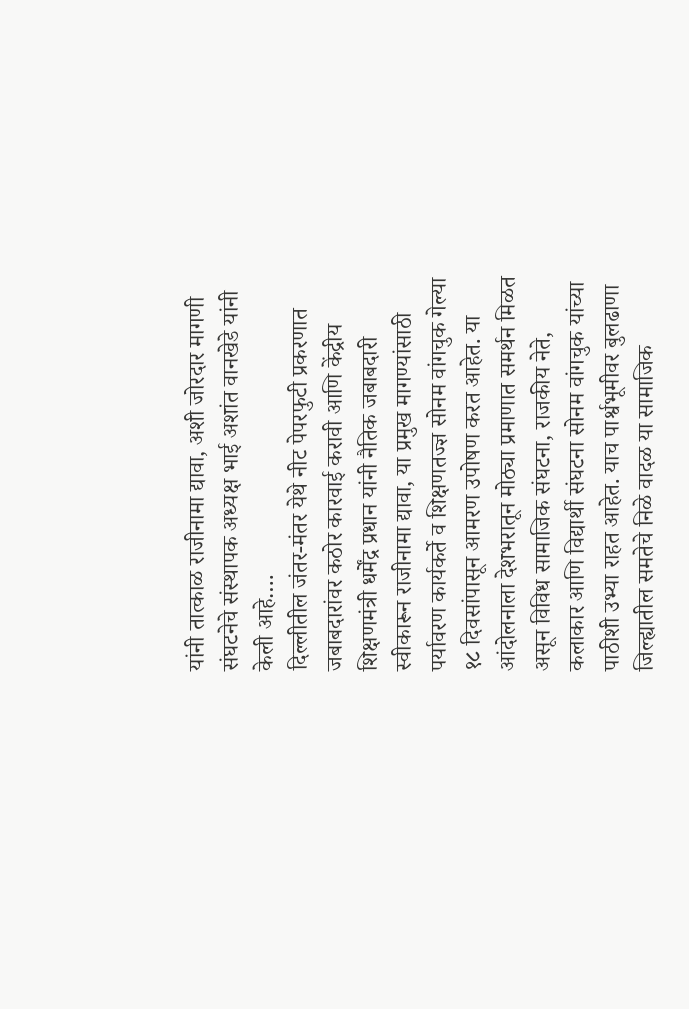यांनी तात्काळ राजीनामा द्यावा, अशी जोरदार मागणी संघटनेचे संस्थापक अध्यक्ष भाई अशांत वानखेडे यांनी केली आहे….
दिल्लीतील जंतर-मंतर येथे नीट पेपरफुटी प्रकरणात जबाबदारांवर कठोर कारवाई करावी आणि केंद्रीय शिक्षणमंत्री धर्मेंद्र प्रधान यांनी नैतिक जबाबदारी स्वीकारून राजीनामा द्यावा, या प्रमुख मागण्यांसाठी पर्यावरण कार्यकर्ते व शिक्षणतज्ज्ञ सोनम वांगचुक गेल्या १८ दिवसांपासून आमरण उपोषण करत आहेत. या आंदोलनाला देशभरातून मोठ्या प्रमाणात समर्थन मिळत असून विविध सामाजिक संघटना, राजकीय नेते, कलाकार आणि विद्यार्थी संघटना सोनम वांगचुक यांच्या पाठीशी उभ्या राहत आहेत. याच पार्श्वभूमीवर बुलढाणा जिल्ह्यातील समतेचे निळे वादळ या सामाजिक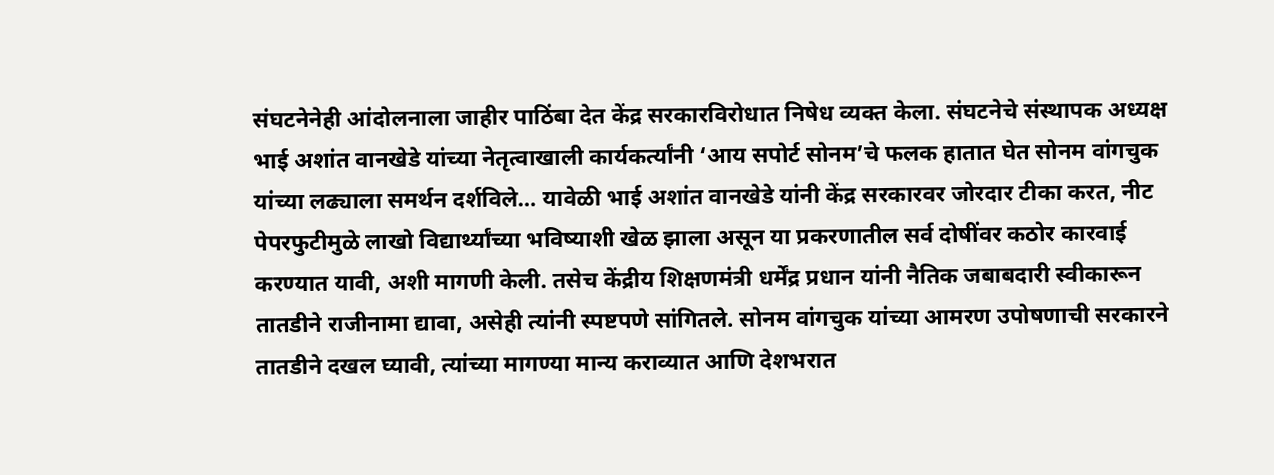संघटनेनेही आंदोलनाला जाहीर पाठिंबा देत केंद्र सरकारविरोधात निषेध व्यक्त केला. संघटनेचे संस्थापक अध्यक्ष भाई अशांत वानखेडे यांच्या नेतृत्वाखाली कार्यकर्त्यांनी ‘आय सपोर्ट सोनम’चे फलक हातात घेत सोनम वांगचुक यांच्या लढ्याला समर्थन दर्शविले… यावेळी भाई अशांत वानखेडे यांनी केंद्र सरकारवर जोरदार टीका करत, नीट पेपरफुटीमुळे लाखो विद्यार्थ्यांच्या भविष्याशी खेळ झाला असून या प्रकरणातील सर्व दोषींवर कठोर कारवाई करण्यात यावी, अशी मागणी केली. तसेच केंद्रीय शिक्षणमंत्री धर्मेंद्र प्रधान यांनी नैतिक जबाबदारी स्वीकारून तातडीने राजीनामा द्यावा, असेही त्यांनी स्पष्टपणे सांगितले. सोनम वांगचुक यांच्या आमरण उपोषणाची सरकारने तातडीने दखल घ्यावी, त्यांच्या मागण्या मान्य कराव्यात आणि देशभरात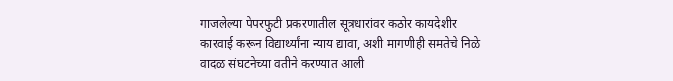गाजलेल्या पेपरफुटी प्रकरणातील सूत्रधारांवर कठोर कायदेशीर कारवाई करून विद्यार्थ्यांना न्याय द्यावा, अशी मागणीही समतेचे निळे वादळ संघटनेच्या वतीने करण्यात आली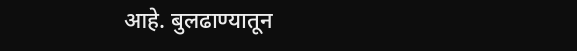आहे. बुलढाण्यातून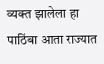व्यक्त झालेला हा पाठिंबा आता राज्यात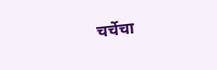चर्चेचा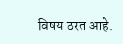विषय ठरत आहे.